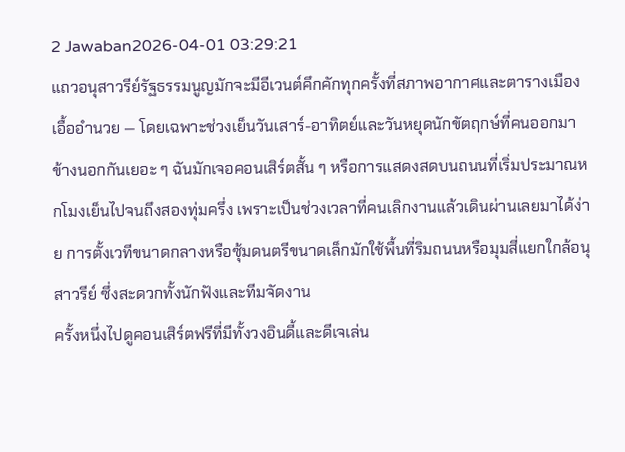2 Jawaban2026-04-01 03:29:21
แถวอนุสาวรีย์รัฐธรรมนูญมักจะมีอีเวนต์คึกคักทุกครั้งที่สภาพอากาศและตารางเมืองเอื้ออำนวย — โดยเฉพาะช่วงเย็นวันเสาร์-อาทิตย์และวันหยุดนักขัตฤกษ์ที่คนออกมาข้างนอกกันเยอะ ๆ ฉันมักเจอคอนเสิร์ตสั้น ๆ หรือการแสดงสดบนถนนที่เริ่มประมาณหกโมงเย็นไปจนถึงสองทุ่มครึ่ง เพราะเป็นช่วงเวลาที่คนเลิกงานแล้วเดินผ่านเลยมาได้ง่าย การตั้งเวทีขนาดกลางหรือซุ้มดนตรีขนาดเล็กมักใช้พื้นที่ริมถนนหรือมุมสี่แยกใกล้อนุสาวรีย์ ซึ่งสะดวกทั้งนักฟังและทีมจัดงาน
ครั้งหนึ่งไปดูคอนเสิร์ตฟรีที่มีทั้งวงอินดี้และดีเจเล่น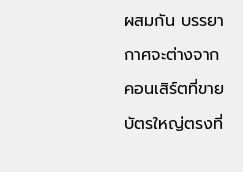ผสมกัน บรรยากาศจะต่างจากคอนเสิร์ตที่ขายบัตรใหญ่ตรงที่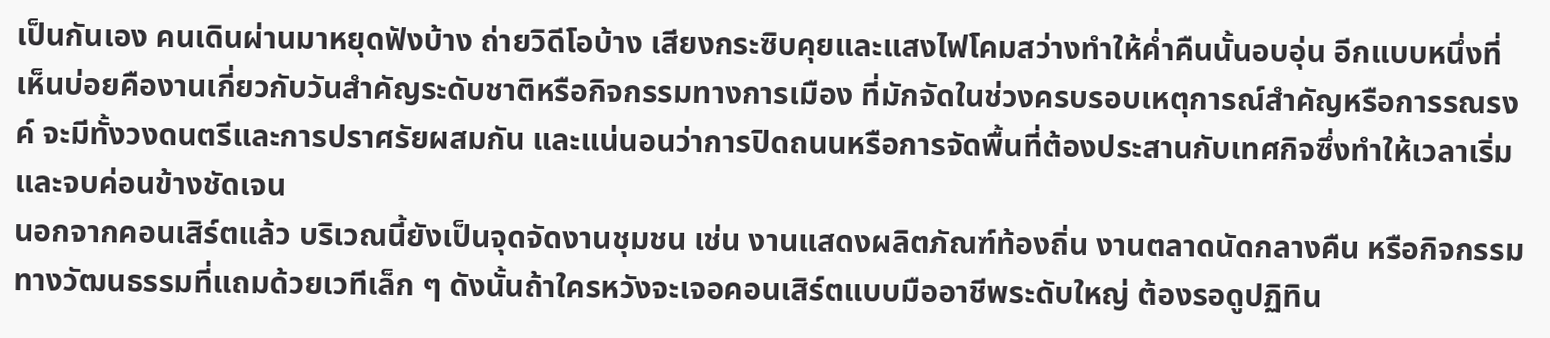เป็นกันเอง คนเดินผ่านมาหยุดฟังบ้าง ถ่ายวิดีโอบ้าง เสียงกระซิบคุยและแสงไฟโคมสว่างทำให้ค่ำคืนนั้นอบอุ่น อีกแบบหนึ่งที่เห็นบ่อยคืองานเกี่ยวกับวันสำคัญระดับชาติหรือกิจกรรมทางการเมือง ที่มักจัดในช่วงครบรอบเหตุการณ์สำคัญหรือการรณรงค์ จะมีทั้งวงดนตรีและการปราศรัยผสมกัน และแน่นอนว่าการปิดถนนหรือการจัดพื้นที่ต้องประสานกับเทศกิจซึ่งทำให้เวลาเริ่มและจบค่อนข้างชัดเจน
นอกจากคอนเสิร์ตแล้ว บริเวณนี้ยังเป็นจุดจัดงานชุมชน เช่น งานแสดงผลิตภัณฑ์ท้องถิ่น งานตลาดนัดกลางคืน หรือกิจกรรมทางวัฒนธรรมที่แถมด้วยเวทีเล็ก ๆ ดังนั้นถ้าใครหวังจะเจอคอนเสิร์ตแบบมืออาชีพระดับใหญ่ ต้องรอดูปฏิทิน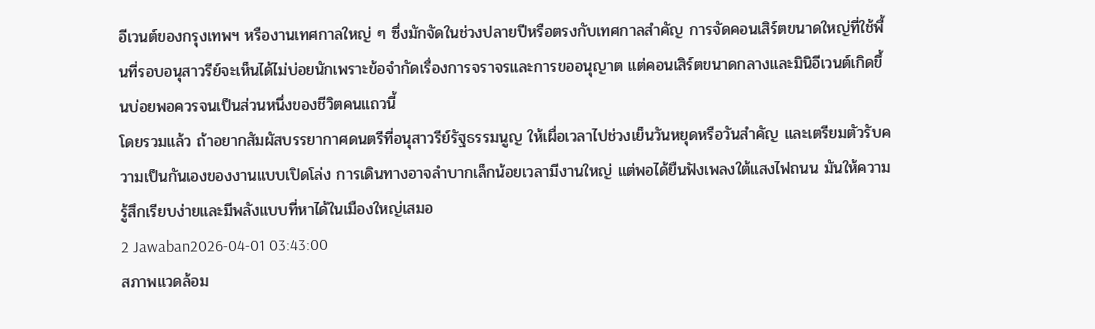อีเวนต์ของกรุงเทพฯ หรืองานเทศกาลใหญ่ ๆ ซึ่งมักจัดในช่วงปลายปีหรือตรงกับเทศกาลสำคัญ การจัดคอนเสิร์ตขนาดใหญ่ที่ใช้พื้นที่รอบอนุสาวรีย์จะเห็นได้ไม่บ่อยนักเพราะข้อจำกัดเรื่องการจราจรและการขออนุญาต แต่คอนเสิร์ตขนาดกลางและมินิอีเวนต์เกิดขึ้นบ่อยพอควรจนเป็นส่วนหนึ่งของชีวิตคนแถวนี้
โดยรวมแล้ว ถ้าอยากสัมผัสบรรยากาศดนตรีที่อนุสาวรีย์รัฐธรรมนูญ ให้เผื่อเวลาไปช่วงเย็นวันหยุดหรือวันสำคัญ และเตรียมตัวรับความเป็นกันเองของงานแบบเปิดโล่ง การเดินทางอาจลำบากเล็กน้อยเวลามีงานใหญ่ แต่พอได้ยืนฟังเพลงใต้แสงไฟถนน มันให้ความรู้สึกเรียบง่ายและมีพลังแบบที่หาได้ในเมืองใหญ่เสมอ
2 Jawaban2026-04-01 03:43:00
สภาพแวดล้อม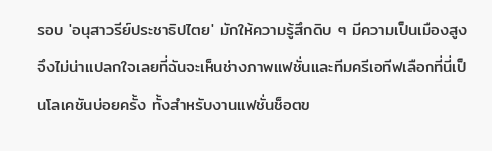รอบ 'อนุสาวรีย์ประชาธิปไตย' มักให้ความรู้สึกดิบ ๆ มีความเป็นเมืองสูง จึงไม่น่าแปลกใจเลยที่ฉันจะเห็นช่างภาพแฟชั่นและทีมครีเอทีฟเลือกที่นี่เป็นโลเคชันบ่อยครั้ง ทั้งสำหรับงานแฟชั่นช็อตข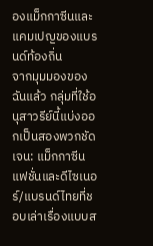องแม็กกาซีนและแคมเปญของแบรนด์ท้องถิ่น
จากมุมมองของฉันแล้ว กลุ่มที่ใช้อนุสาวรีย์นี้แบ่งออกเป็นสองพวกชัดเจน: แม็กกาซีนแฟชั่นและดีไซเนอร์/แบรนด์ไทยที่ชอบเล่าเรื่องแบบส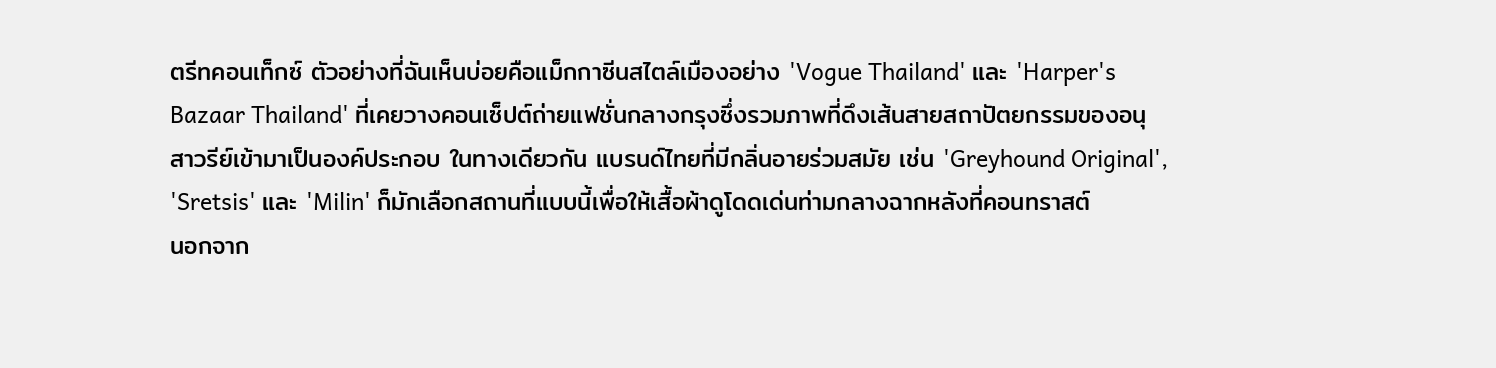ตรีทคอนเท็กซ์ ตัวอย่างที่ฉันเห็นบ่อยคือแม็กกาซีนสไตล์เมืองอย่าง 'Vogue Thailand' และ 'Harper's Bazaar Thailand' ที่เคยวางคอนเซ็ปต์ถ่ายแฟชั่นกลางกรุงซึ่งรวมภาพที่ดึงเส้นสายสถาปัตยกรรมของอนุสาวรีย์เข้ามาเป็นองค์ประกอบ ในทางเดียวกัน แบรนด์ไทยที่มีกลิ่นอายร่วมสมัย เช่น 'Greyhound Original', 'Sretsis' และ 'Milin' ก็มักเลือกสถานที่แบบนี้เพื่อให้เสื้อผ้าดูโดดเด่นท่ามกลางฉากหลังที่คอนทราสต์
นอกจาก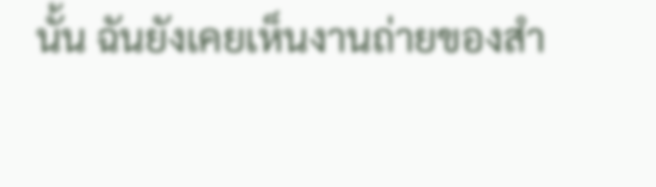นั้น ฉันยังเคยเห็นงานถ่ายของสำ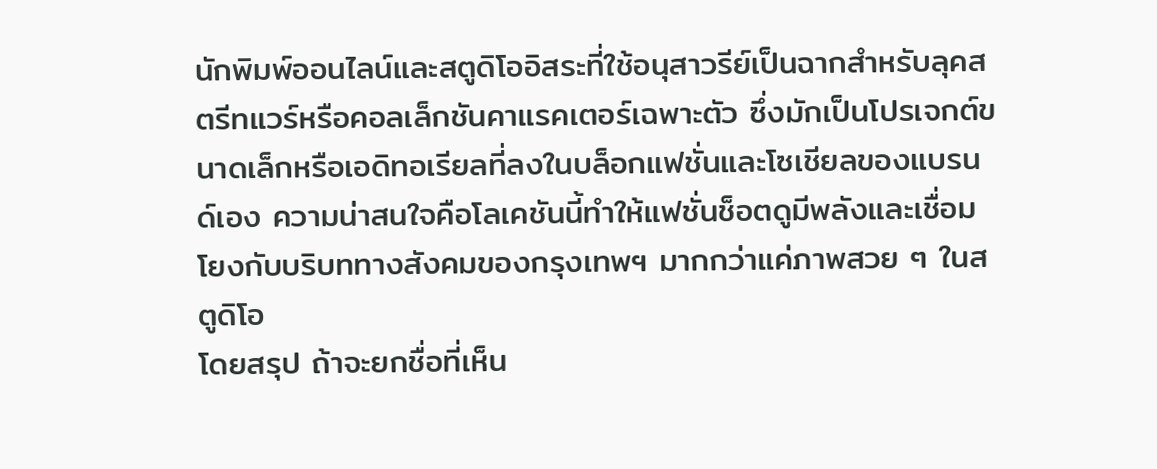นักพิมพ์ออนไลน์และสตูดิโออิสระที่ใช้อนุสาวรีย์เป็นฉากสำหรับลุคสตรีทแวร์หรือคอลเล็กชันคาแรคเตอร์เฉพาะตัว ซึ่งมักเป็นโปรเจกต์ขนาดเล็กหรือเอดิทอเรียลที่ลงในบล็อกแฟชั่นและโซเชียลของแบรนด์เอง ความน่าสนใจคือโลเคชันนี้ทำให้แฟชั่นช็อตดูมีพลังและเชื่อมโยงกับบริบททางสังคมของกรุงเทพฯ มากกว่าแค่ภาพสวย ๆ ในสตูดิโอ
โดยสรุป ถ้าจะยกชื่อที่เห็น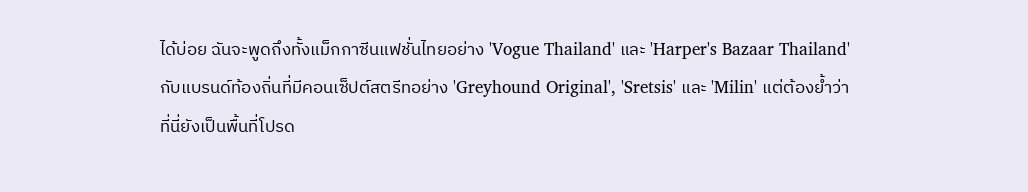ได้บ่อย ฉันจะพูดถึงทั้งแม็กกาซีนแฟชั่นไทยอย่าง 'Vogue Thailand' และ 'Harper's Bazaar Thailand' กับแบรนด์ท้องถิ่นที่มีคอนเซ็ปต์สตรีทอย่าง 'Greyhound Original', 'Sretsis' และ 'Milin' แต่ต้องย้ำว่าที่นี่ยังเป็นพื้นที่โปรด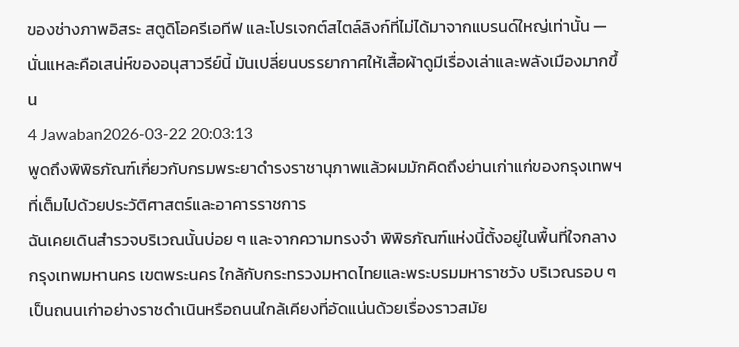ของช่างภาพอิสระ สตูดิโอครีเอทีฟ และโปรเจกต์สไตล์ลิงก์ที่ไม่ได้มาจากแบรนด์ใหญ่เท่านั้น — นั่นแหละคือเสน่ห์ของอนุสาวรีย์นี้ มันเปลี่ยนบรรยากาศให้เสื้อผ้าดูมีเรื่องเล่าและพลังเมืองมากขึ้น
4 Jawaban2026-03-22 20:03:13
พูดถึงพิพิธภัณฑ์เกี่ยวกับกรมพระยาดำรงราชานุภาพแล้วผมมักคิดถึงย่านเก่าแก่ของกรุงเทพฯ ที่เต็มไปด้วยประวัติศาสตร์และอาคารราชการ
ฉันเคยเดินสำรวจบริเวณนั้นบ่อย ๆ และจากความทรงจำ พิพิธภัณฑ์แห่งนี้ตั้งอยู่ในพื้นที่ใจกลางกรุงเทพมหานคร เขตพระนคร ใกล้กับกระทรวงมหาดไทยและพระบรมมหาราชวัง บริเวณรอบ ๆ เป็นถนนเก่าอย่างราชดำเนินหรือถนนใกล้เคียงที่อัดแน่นด้วยเรื่องราวสมัย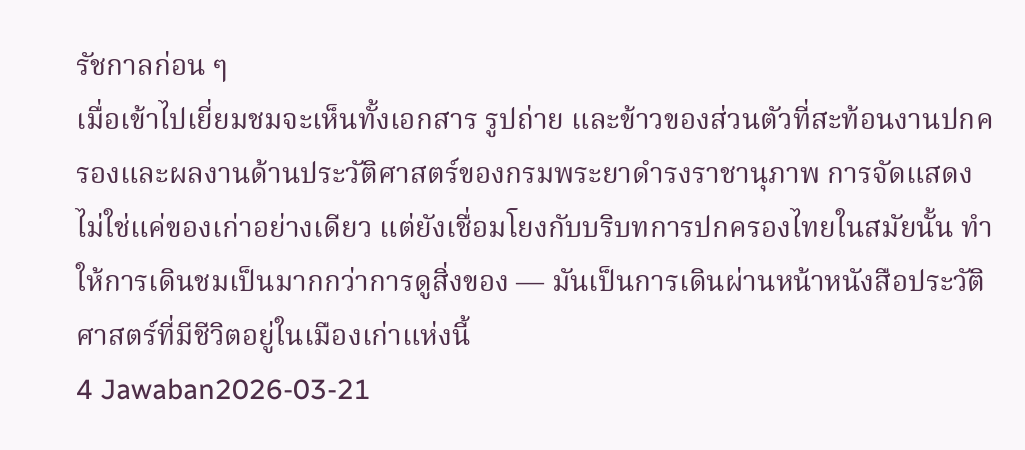รัชกาลก่อน ๆ
เมื่อเข้าไปเยี่ยมชมจะเห็นทั้งเอกสาร รูปถ่าย และข้าวของส่วนตัวที่สะท้อนงานปกครองและผลงานด้านประวัติศาสตร์ของกรมพระยาดำรงราชานุภาพ การจัดแสดงไม่ใช่แค่ของเก่าอย่างเดียว แต่ยังเชื่อมโยงกับบริบทการปกครองไทยในสมัยนั้น ทำให้การเดินชมเป็นมากกว่าการดูสิ่งของ — มันเป็นการเดินผ่านหน้าหนังสือประวัติศาสตร์ที่มีชีวิตอยู่ในเมืองเก่าแห่งนี้
4 Jawaban2026-03-21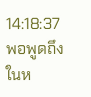14:18:37
พอพูดถึงในห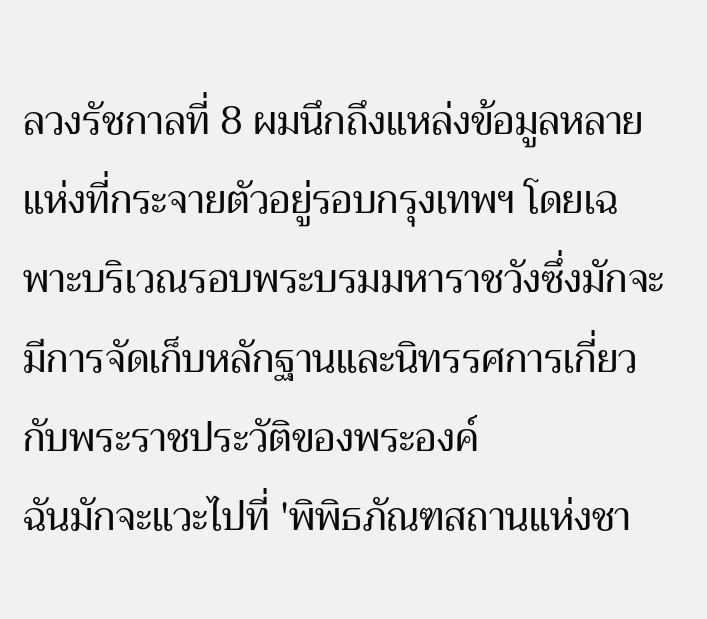ลวงรัชกาลที่ 8 ผมนึกถึงแหล่งข้อมูลหลายแห่งที่กระจายตัวอยู่รอบกรุงเทพฯ โดยเฉพาะบริเวณรอบพระบรมมหาราชวังซึ่งมักจะมีการจัดเก็บหลักฐานและนิทรรศการเกี่ยวกับพระราชประวัติของพระองค์
ฉันมักจะแวะไปที่ 'พิพิธภัณฑสถานแห่งชา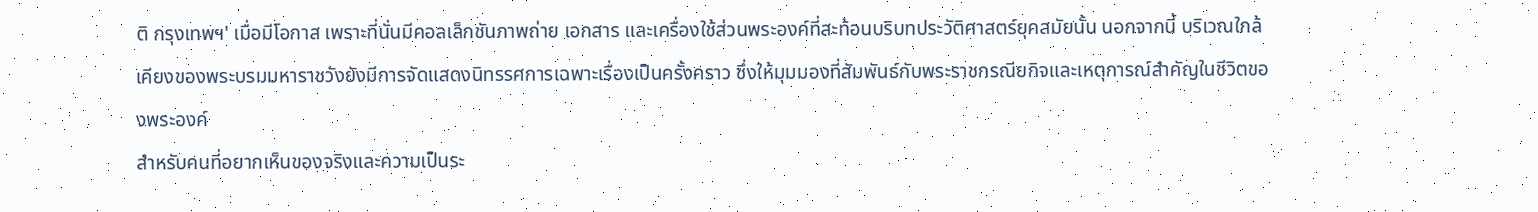ติ กรุงเทพฯ' เมื่อมีโอกาส เพราะที่นั่นมีคอลเล็กชันภาพถ่าย เอกสาร และเครื่องใช้ส่วนพระองค์ที่สะท้อนบริบทประวัติศาสตร์ยุคสมัยนั้น นอกจากนี้ บริเวณใกล้เคียงของพระบรมมหาราชวังยังมีการจัดแสดงนิทรรศการเฉพาะเรื่องเป็นครั้งคราว ซึ่งให้มุมมองที่สัมพันธ์กับพระราชกรณียกิจและเหตุการณ์สำคัญในชีวิตของพระองค์
สำหรับคนที่อยากเห็นของจริงและความเป็นระ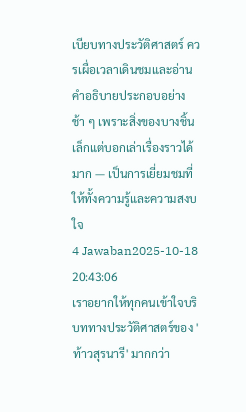เบียบทางประวัติศาสตร์ ควรเผื่อเวลาเดินชมและอ่านคำอธิบายประกอบอย่างช้า ๆ เพราะสิ่งของบางชิ้นเล็กแต่บอกเล่าเรื่องราวได้มาก — เป็นการเยี่ยมชมที่ให้ทั้งความรู้และความสงบใจ
4 Jawaban2025-10-18 20:43:06
เราอยากให้ทุกคนเข้าใจบริบททางประวัติศาสตร์ของ 'ท้าวสุรนารี' มากกว่า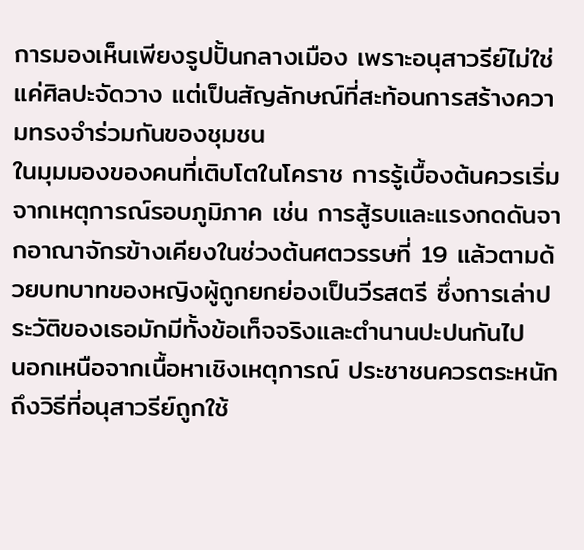การมองเห็นเพียงรูปปั้นกลางเมือง เพราะอนุสาวรีย์ไม่ใช่แค่ศิลปะจัดวาง แต่เป็นสัญลักษณ์ที่สะท้อนการสร้างความทรงจำร่วมกันของชุมชน
ในมุมมองของคนที่เติบโตในโคราช การรู้เบื้องต้นควรเริ่มจากเหตุการณ์รอบภูมิภาค เช่น การสู้รบและแรงกดดันจากอาณาจักรข้างเคียงในช่วงต้นศตวรรษที่ 19 แล้วตามด้วยบทบาทของหญิงผู้ถูกยกย่องเป็นวีรสตรี ซึ่งการเล่าประวัติของเธอมักมีทั้งข้อเท็จจริงและตำนานปะปนกันไป
นอกเหนือจากเนื้อหาเชิงเหตุการณ์ ประชาชนควรตระหนักถึงวิธีที่อนุสาวรีย์ถูกใช้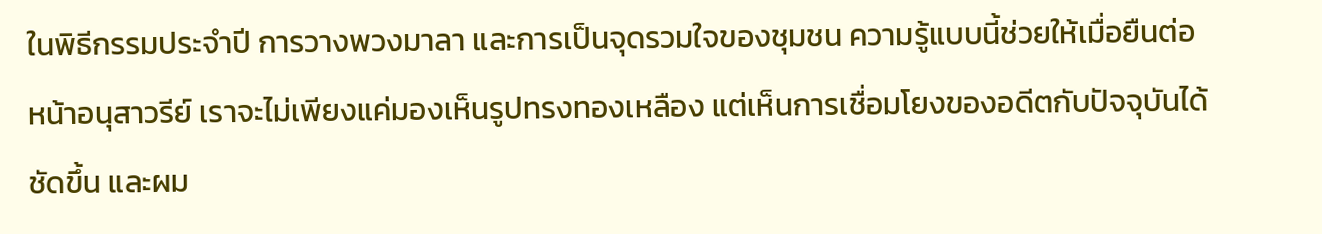ในพิธีกรรมประจำปี การวางพวงมาลา และการเป็นจุดรวมใจของชุมชน ความรู้แบบนี้ช่วยให้เมื่อยืนต่อหน้าอนุสาวรีย์ เราจะไม่เพียงแค่มองเห็นรูปทรงทองเหลือง แต่เห็นการเชื่อมโยงของอดีตกับปัจจุบันได้ชัดขึ้น และผม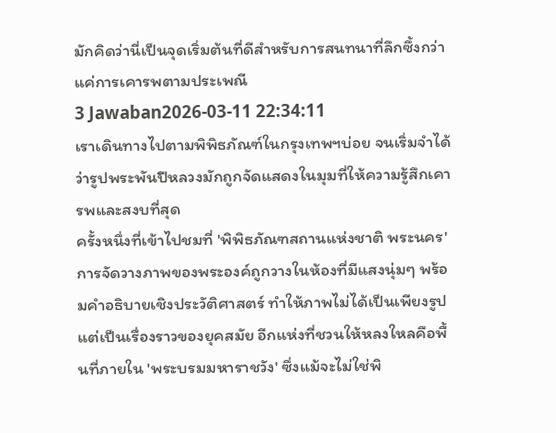มักคิดว่านี่เป็นจุดเริ่มต้นที่ดีสำหรับการสนทนาที่ลึกซึ้งกว่าแค่การเคารพตามประเพณี
3 Jawaban2026-03-11 22:34:11
เราเดินทางไปตามพิพิธภัณฑ์ในกรุงเทพฯบ่อย จนเริ่มจำได้ว่ารูปพระพันปีหลวงมักถูกจัดแสดงในมุมที่ให้ความรู้สึกเคารพและสงบที่สุด
ครั้งหนึ่งที่เข้าไปชมที่ 'พิพิธภัณฑสถานแห่งชาติ พระนคร' การจัดวางภาพของพระองค์ถูกวางในห้องที่มีแสงนุ่มๆ พร้อมคำอธิบายเชิงประวัติศาสตร์ ทำให้ภาพไม่ได้เป็นเพียงรูปแต่เป็นเรื่องราวของยุคสมัย อีกแห่งที่ชวนให้หลงใหลคือพื้นที่ภายใน 'พระบรมมหาราชวัง' ซึ่งแม้จะไม่ใช่พิ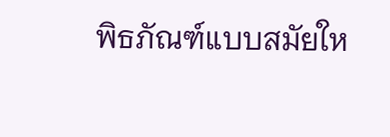พิธภัณฑ์แบบสมัยให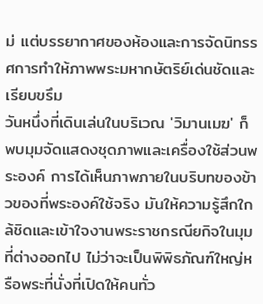ม่ แต่บรรยากาศของห้องและการจัดนิทรรศการทำให้ภาพพระมหากษัตริย์เด่นชัดและเรียบขรึม
วันหนึ่งที่เดินเล่นในบริเวณ 'วิมานเมฆ' ก็พบมุมจัดแสดงชุดภาพและเครื่องใช้ส่วนพระองค์ การได้เห็นภาพภายในบริบทของข้าวของที่พระองค์ใช้จริง มันให้ความรู้สึกใกล้ชิดและเข้าใจงานพระราชกรณียกิจในมุมที่ต่างออกไป ไม่ว่าจะเป็นพิพิธภัณฑ์ใหญ่หรือพระที่นั่งที่เปิดให้คนทั่ว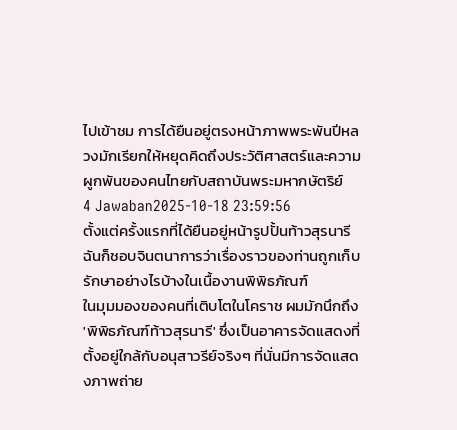ไปเข้าชม การได้ยืนอยู่ตรงหน้าภาพพระพันปีหลวงมักเรียกให้หยุดคิดถึงประวัติศาสตร์และความผูกพันของคนไทยกับสถาบันพระมหากษัตริย์
4 Jawaban2025-10-18 23:59:56
ตั้งแต่ครั้งแรกที่ได้ยืนอยู่หน้ารูปปั้นท้าวสุรนารี ฉันก็ชอบจินตนาการว่าเรื่องราวของท่านถูกเก็บรักษาอย่างไรบ้างในเนื้องานพิพิธภัณฑ์
ในมุมมองของคนที่เติบโตในโคราช ผมมักนึกถึง 'พิพิธภัณฑ์ท้าวสุรนารี' ซึ่งเป็นอาคารจัดแสดงที่ตั้งอยู่ใกล้กับอนุสาวรีย์จริงๆ ที่นั่นมีการจัดแสดงภาพถ่าย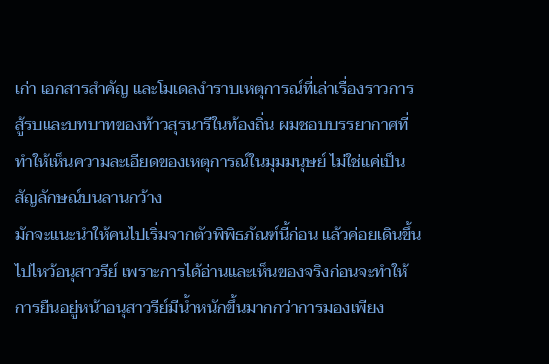เก่า เอกสารสำคัญ และโมเดลงำราบเหตุการณ์ที่เล่าเรื่องราวการสู้รบและบทบาทของท้าวสุรนารีในท้องถิ่น ผมชอบบรรยากาศที่ทำให้เห็นความละเอียดของเหตุการณ์ในมุมมนุษย์ ไม่ใช่แค่เป็นสัญลักษณ์บนลานกว้าง
มักจะแนะนำให้คนไปเริ่มจากตัวพิพิธภัณฑ์นี้ก่อน แล้วค่อยเดินขึ้นไปไหว้อนุสาวรีย์ เพราะการได้อ่านและเห็นของจริงก่อนจะทำให้การยืนอยู่หน้าอนุสาวรีย์มีน้ำหนักขึ้นมากกว่าการมองเพียง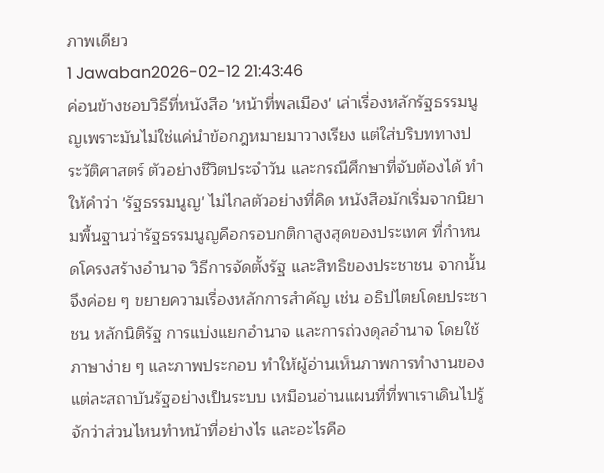ภาพเดียว
1 Jawaban2026-02-12 21:43:46
ค่อนข้างชอบวิธีที่หนังสือ 'หน้าที่พลเมือง' เล่าเรื่องหลักรัฐธรรมนูญเพราะมันไม่ใช่แค่นำข้อกฎหมายมาวางเรียง แต่ใส่บริบททางประวัติศาสตร์ ตัวอย่างชีวิตประจำวัน และกรณีศึกษาที่จับต้องได้ ทำให้คำว่า 'รัฐธรรมนูญ' ไม่ไกลตัวอย่างที่คิด หนังสือมักเริ่มจากนิยามพื้นฐานว่ารัฐธรรมนูญคือกรอบกติกาสูงสุดของประเทศ ที่กำหนดโครงสร้างอำนาจ วิธีการจัดตั้งรัฐ และสิทธิของประชาชน จากนั้นจึงค่อย ๆ ขยายความเรื่องหลักการสำคัญ เช่น อธิปไตยโดยประชาชน หลักนิติรัฐ การแบ่งแยกอำนาจ และการถ่วงดุลอำนาจ โดยใช้ภาษาง่าย ๆ และภาพประกอบ ทำให้ผู้อ่านเห็นภาพการทำงานของแต่ละสถาบันรัฐอย่างเป็นระบบ เหมือนอ่านแผนที่ที่พาเราเดินไปรู้จักว่าส่วนไหนทำหน้าที่อย่างไร และอะไรคือ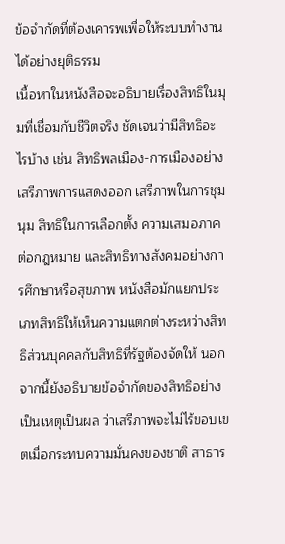ข้อจำกัดที่ต้องเคารพเพื่อให้ระบบทำงานได้อย่างยุติธรรม
เนื้อหาในหนังสือจะอธิบายเรื่องสิทธิในมุมที่เชื่อมกับชีวิตจริง ชัดเจนว่ามีสิทธิอะไรบ้าง เช่น สิทธิพลเมือง-การเมืองอย่างเสรีภาพการแสดงออก เสรีภาพในการชุมนุม สิทธิในการเลือกตั้ง ความเสมอภาคต่อกฎหมาย และสิทธิทางสังคมอย่างการศึกษาหรือสุขภาพ หนังสือมักแยกประเภทสิทธิให้เห็นความแตกต่างระหว่างสิทธิส่วนบุคคลกับสิทธิที่รัฐต้องจัดให้ นอกจากนี้ยังอธิบายข้อจำกัดของสิทธิอย่างเป็นเหตุเป็นผล ว่าเสรีภาพจะไม่ไร้ขอบเขตเมื่อกระทบความมั่นคงของชาติ สาธาร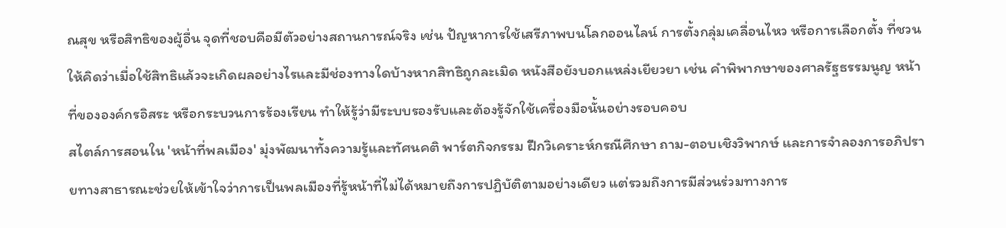ณสุข หรือสิทธิของผู้อื่น จุดที่ชอบคือมีตัวอย่างสถานการณ์จริง เช่น ปัญหาการใช้เสรีภาพบนโลกออนไลน์ การตั้งกลุ่มเคลื่อนไหว หรือการเลือกตั้ง ที่ชวนให้คิดว่าเมื่อใช้สิทธิแล้วจะเกิดผลอย่างไรและมีช่องทางใดบ้างหากสิทธิถูกละเมิด หนังสือยังบอกแหล่งเยียวยา เช่น คำพิพากษาของศาลรัฐธรรมนูญ หน้าที่ขององค์กรอิสระ หรือกระบวนการร้องเรียน ทำให้รู้ว่ามีระบบรองรับและต้องรู้จักใช้เครื่องมือนั้นอย่างรอบคอบ
สไตล์การสอนใน 'หน้าที่พลเมือง' มุ่งพัฒนาทั้งความรู้และทัศนคติ พาร์ตกิจกรรม ฝึกวิเคราะห์กรณีศึกษา ถาม-ตอบเชิงวิพากษ์ และการจำลองการอภิปรายทางสาธารณะช่วยให้เข้าใจว่าการเป็นพลเมืองที่รู้หน้าที่ไม่ได้หมายถึงการปฏิบัติตามอย่างเดียว แต่รวมถึงการมีส่วนร่วมทางการ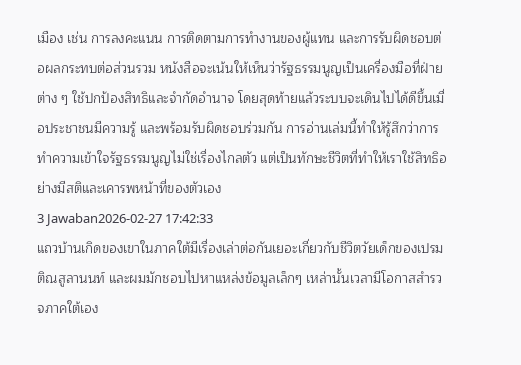เมือง เช่น การลงคะแนน การติดตามการทำงานของผู้แทน และการรับผิดชอบต่อผลกระทบต่อส่วนรวม หนังสือจะเน้นให้เห็นว่ารัฐธรรมนูญเป็นเครื่องมือที่ฝ่ายต่าง ๆ ใช้ปกป้องสิทธิและจำกัดอำนาจ โดยสุดท้ายแล้วระบบจะเดินไปได้ดีขึ้นเมื่อประชาชนมีความรู้ และพร้อมรับผิดชอบร่วมกัน การอ่านเล่มนี้ทำให้รู้สึกว่าการทำความเข้าใจรัฐธรรมนูญไม่ใช่เรื่องไกลตัว แต่เป็นทักษะชีวิตที่ทำให้เราใช้สิทธิอย่างมีสติและเคารพหน้าที่ของตัวเอง
3 Jawaban2026-02-27 17:42:33
แถวบ้านเกิดของเขาในภาคใต้มีเรื่องเล่าต่อกันเยอะเกี่ยวกับชีวิตวัยเด็กของเปรม ติณสูลานนท์ และผมมักชอบไปหาแหล่งข้อมูลเล็กๆ เหล่านั้นเวลามีโอกาสสำรวจภาคใต้เอง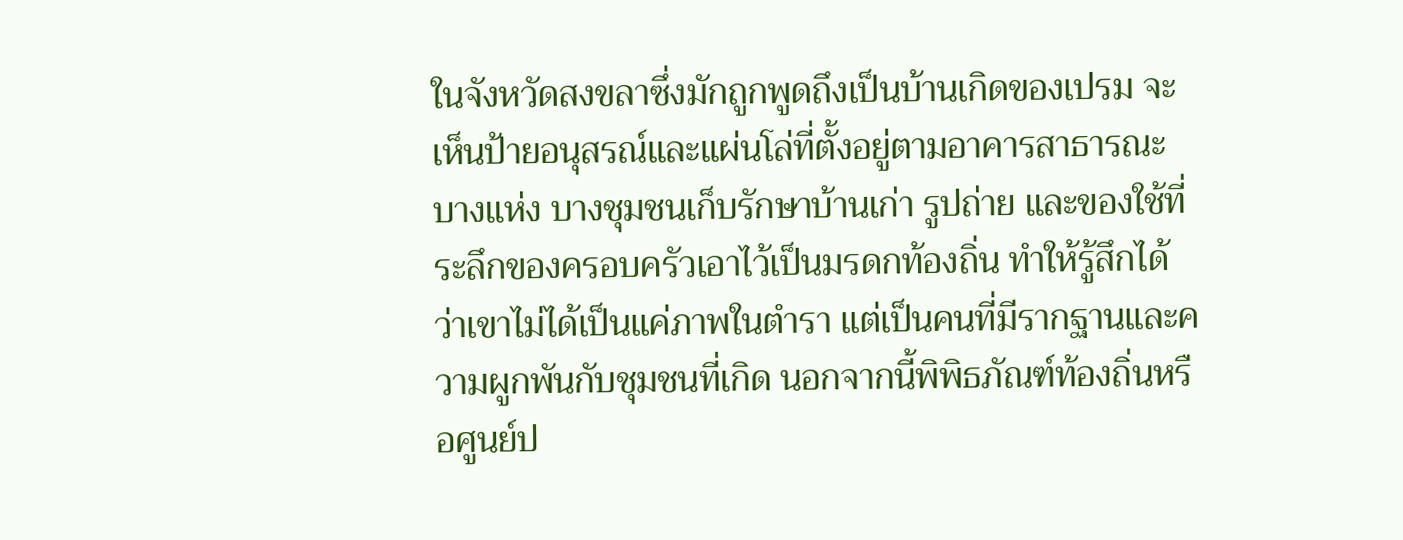ในจังหวัดสงขลาซึ่งมักถูกพูดถึงเป็นบ้านเกิดของเปรม จะเห็นป้ายอนุสรณ์และแผ่นโล่ที่ตั้งอยู่ตามอาคารสาธารณะบางแห่ง บางชุมชนเก็บรักษาบ้านเก่า รูปถ่าย และของใช้ที่ระลึกของครอบครัวเอาไว้เป็นมรดกท้องถิ่น ทำให้รู้สึกได้ว่าเขาไม่ได้เป็นแค่ภาพในตำรา แต่เป็นคนที่มีรากฐานและความผูกพันกับชุมชนที่เกิด นอกจากนี้พิพิธภัณฑ์ท้องถิ่นหรือศูนย์ป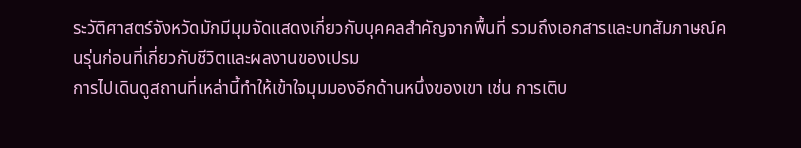ระวัติศาสตร์จังหวัดมักมีมุมจัดแสดงเกี่ยวกับบุคคลสำคัญจากพื้นที่ รวมถึงเอกสารและบทสัมภาษณ์คนรุ่นก่อนที่เกี่ยวกับชีวิตและผลงานของเปรม
การไปเดินดูสถานที่เหล่านี้ทำให้เข้าใจมุมมองอีกด้านหนึ่งของเขา เช่น การเติบ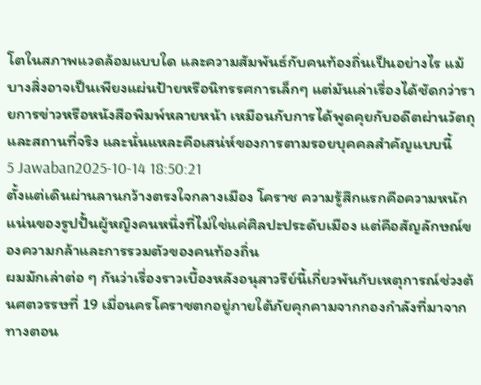โตในสภาพแวดล้อมแบบใด และความสัมพันธ์กับคนท้องถิ่นเป็นอย่างไร แม้บางสิ่งอาจเป็นเพียงแผ่นป้ายหรือนิทรรศการเล็กๆ แต่มันเล่าเรื่องได้ชัดกว่ารายการข่าวหรือหนังสือพิมพ์หลายหน้า เหมือนกับการได้พูดคุยกับอดีตผ่านวัตถุและสถานที่จริง และนั่นแหละคือเสน่ห์ของการตามรอยบุคคลสำคัญแบบนี้
5 Jawaban2025-10-14 18:50:21
ตั้งแต่เดินผ่านลานกว้างตรงใจกลางเมือง โคราช ความรู้สึกแรกคือความหนักแน่นของรูปปั้นผู้หญิงคนหนึ่งที่ไม่ใช่แค่ศิลปะประดับเมือง แต่คือสัญลักษณ์ของความกล้าและการรวมตัวของคนท้องถิ่น
ผมมักเล่าต่อ ๆ กันว่าเรื่องราวเบื้องหลังอนุสาวรีย์นี้เกี่ยวพันกับเหตุการณ์ช่วงต้นศตวรรษที่ 19 เมื่อนครโคราชตกอยู่ภายใต้ภัยคุกคามจากกองกำลังที่มาจากทางตอน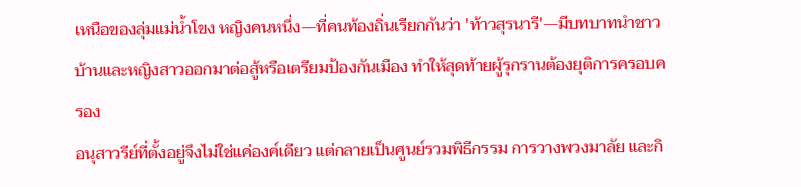เหนือของลุ่มแม่น้ำโขง หญิงคนหนึ่ง—ที่คนท้องถิ่นเรียกกันว่า 'ท้าวสุรนารี'—มีบทบาทนำชาวบ้านและหญิงสาวออกมาต่อสู้หรือเตรียมป้องกันเมือง ทำให้สุดท้ายผู้รุกรานต้องยุติการครอบครอง
อนุสาวรีย์ที่ตั้งอยู่จึงไม่ใช่แค่องค์เดียว แต่กลายเป็นศูนย์รวมพิธีกรรม การวางพวงมาลัย และกิ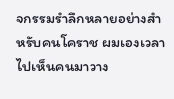จกรรมรำลึกหลายอย่างสำหรับคนโคราช ผมเองเวลาไปเห็นคนมาวาง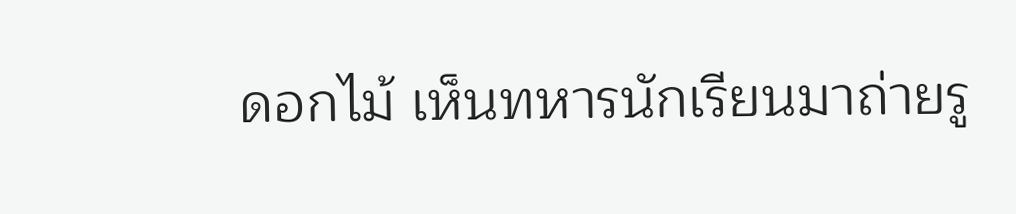ดอกไม้ เห็นทหารนักเรียนมาถ่ายรู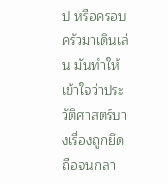ป หรือครอบครัวมาเดินเล่น มันทำให้เข้าใจว่าประวัติศาสตร์บางเรื่องถูกยึดถือจนกลา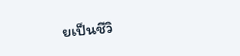ยเป็นชีวิ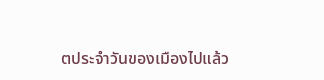ตประจำวันของเมืองไปแล้ว